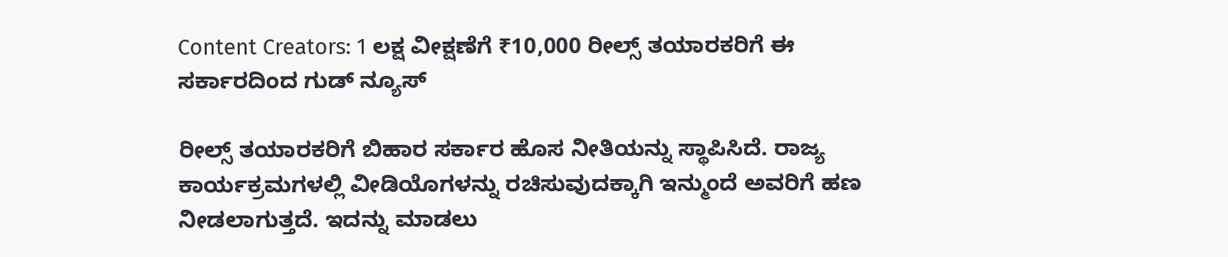Content Creators: 1 ಲಕ್ಷ ವೀಕ್ಷಣೆಗೆ ₹10,000 ರೀಲ್ಸ್ ತಯಾರಕರಿಗೆ ಈ ಸರ್ಕಾರದಿಂದ ಗುಡ್ ನ್ಯೂಸ್

ರೀಲ್ಸ್ ತಯಾರಕರಿಗೆ ಬಿಹಾರ ಸರ್ಕಾರ ಹೊಸ ನೀತಿಯನ್ನು ಸ್ಥಾಪಿಸಿದೆ. ರಾಜ್ಯ ಕಾರ್ಯಕ್ರಮಗಳಲ್ಲಿ ವೀಡಿಯೊಗಳನ್ನು ರಚಿಸುವುದಕ್ಕಾಗಿ ಇನ್ಮುಂದೆ ಅವರಿಗೆ ಹಣ ನೀಡಲಾಗುತ್ತದೆ. ಇದನ್ನು ಮಾಡಲು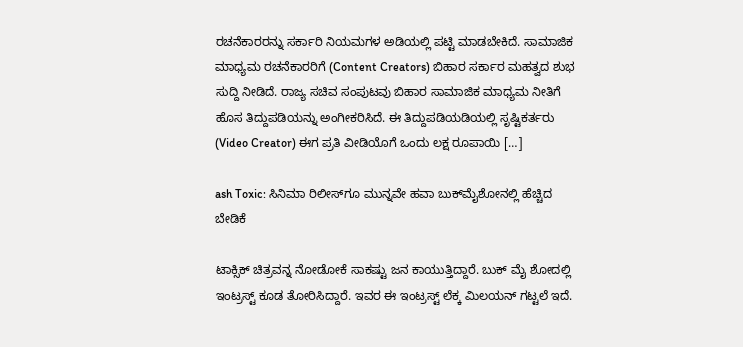ರಚನೆಕಾರರನ್ನು ಸರ್ಕಾರಿ ನಿಯಮಗಳ ಅಡಿಯಲ್ಲಿ ಪಟ್ಟಿ ಮಾಡಬೇಕಿದೆ. ಸಾಮಾಜಿಕ ಮಾಧ್ಯಮ ರಚನೆಕಾರರಿಗೆ (Content Creators) ಬಿಹಾರ ಸರ್ಕಾರ ಮಹತ್ವದ ಶುಭ ಸುದ್ದಿ ನೀಡಿದೆ. ರಾಜ್ಯ ಸಚಿವ ಸಂಪುಟವು ಬಿಹಾರ ಸಾಮಾಜಿಕ ಮಾಧ್ಯಮ ನೀತಿಗೆ ಹೊಸ ತಿದ್ದುಪಡಿಯನ್ನು ಅಂಗೀಕರಿಸಿದೆ. ಈ ತಿದ್ದುಪಡಿಯಡಿಯಲ್ಲಿ ಸೃಷ್ಟಿಕರ್ತರು (Video Creator) ಈಗ ಪ್ರತಿ ವೀಡಿಯೊಗೆ ಒಂದು ಲಕ್ಷ ರೂಪಾಯಿ […]

ash Toxic: ಸಿನಿಮಾ ರಿಲೀಸ್‌ಗೂ ಮುನ್ನವೇ ಹವಾ ಬುಕ್‌ಮೈಶೋನಲ್ಲಿ ಹೆಚ್ಚಿದ ಬೇಡಿಕೆ

ಟಾಕ್ಸಿಕ್ ಚಿತ್ರವನ್ನ ನೋಡೋಕೆ ಸಾಕಷ್ಟು ಜನ ಕಾಯುತ್ತಿದ್ದಾರೆ. ಬುಕ್ ಮೈ ಶೋದಲ್ಲಿ ಇಂಟ್ರಸ್ಟ್ ಕೂಡ ತೋರಿಸಿದ್ದಾರೆ. ಇವರ ಈ ಇಂಟ್ರಸ್ಟ್ ಲೆಕ್ಕ ಮಿಲಯನ್ ಗಟ್ಟಲೆ ಇದೆ.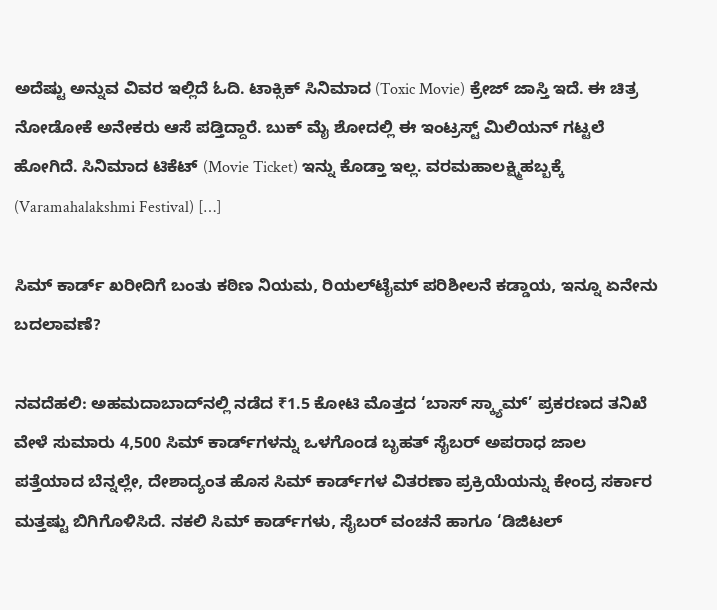ಅದೆಷ್ಟು ಅನ್ನುವ ವಿವರ ಇಲ್ಲಿದೆ ಓದಿ. ಟಾಕ್ಸಿಕ್ ಸಿನಿಮಾದ (Toxic Movie) ಕ್ರೇಜ್ ಜಾಸ್ತಿ ಇದೆ. ಈ ಚಿತ್ರ ನೋಡೋಕೆ ಅನೇಕರು ಆಸೆ ಪಡ್ತಿದ್ದಾರೆ. ಬುಕ್ ಮೈ ಶೋದಲ್ಲಿ ಈ ಇಂಟ್ರಸ್ಟ್ ಮಿಲಿಯನ್ ಗಟ್ಟಲೆ ಹೋಗಿದೆ. ಸಿನಿಮಾದ ಟಿಕೆಟ್ (Movie Ticket) ಇನ್ನು ಕೊಡ್ತಾ ಇಲ್ಲ. ವರಮಹಾಲಕ್ಷ್ಮಿಹಬ್ಬಕ್ಕೆ (Varamahalakshmi Festival) […]

ಸಿಮ್ ಕಾರ್ಡ್ ಖರೀದಿಗೆ ಬಂತು ಕಠಿಣ ನಿಯಮ, ರಿಯಲ್‌ಟೈಮ್‌ ಪರಿಶೀಲನೆ ಕಡ್ಡಾಯ, ಇನ್ನೂ ಏನೇನು ಬದಲಾವಣೆ?

ನವದೆಹಲಿ: ಅಹಮದಾಬಾದ್‌ನಲ್ಲಿ ನಡೆದ ₹1.5 ಕೋಟಿ ಮೊತ್ತದ ‘ಬಾಸ್ ಸ್ಕ್ಯಾಮ್’ ಪ್ರಕರಣದ ತನಿಖೆ ವೇಳೆ ಸುಮಾರು 4,500 ಸಿಮ್ ಕಾರ್ಡ್‌ಗಳನ್ನು ಒಳಗೊಂಡ ಬೃಹತ್ ಸೈಬರ್ ಅಪರಾಧ ಜಾಲ ಪತ್ತೆಯಾದ ಬೆನ್ನಲ್ಲೇ, ದೇಶಾದ್ಯಂತ ಹೊಸ ಸಿಮ್ ಕಾರ್ಡ್‌ಗಳ ವಿತರಣಾ ಪ್ರಕ್ರಿಯೆಯನ್ನು ಕೇಂದ್ರ ಸರ್ಕಾರ ಮತ್ತಷ್ಟು ಬಿಗಿಗೊಳಿಸಿದೆ. ನಕಲಿ ಸಿಮ್ ಕಾರ್ಡ್‌ಗಳು, ಸೈಬರ್ ವಂಚನೆ ಹಾಗೂ ‘ಡಿಜಿಟಲ್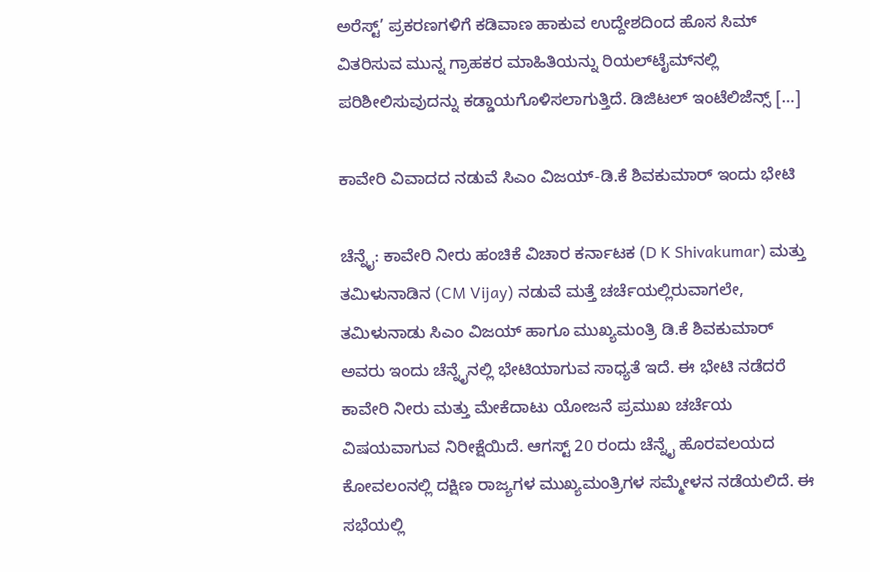ಅರೆಸ್ಟ್’ ಪ್ರಕರಣಗಳಿಗೆ ಕಡಿವಾಣ ಹಾಕುವ ಉದ್ದೇಶದಿಂದ ಹೊಸ ಸಿಮ್ ವಿತರಿಸುವ ಮುನ್ನ ಗ್ರಾಹಕರ ಮಾಹಿತಿಯನ್ನು ರಿಯಲ್‌ಟೈಮ್‌ನಲ್ಲಿ ಪರಿಶೀಲಿಸುವುದನ್ನು ಕಡ್ಡಾಯಗೊಳಿಸಲಾಗುತ್ತಿದೆ. ಡಿಜಿಟಲ್ ಇಂಟೆಲಿಜೆನ್ಸ್ […]

ಕಾವೇರಿ ವಿವಾದದ ನಡುವೆ ಸಿಎಂ ವಿಜಯ್-ಡಿ.ಕೆ ಶಿವಕುಮಾರ್ ಇಂದು ಭೇಟಿ

ಚೆನ್ನೈ: ಕಾವೇರಿ ನೀರು ಹಂಚಿಕೆ ವಿಚಾರ ಕರ್ನಾಟಕ (D K Shivakumar) ಮತ್ತು ತಮಿಳುನಾಡಿನ (CM Vijay) ನಡುವೆ ಮತ್ತೆ ಚರ್ಚೆಯಲ್ಲಿರುವಾಗಲೇ, ತಮಿಳುನಾಡು ಸಿಎಂ ವಿಜಯ್ ಹಾಗೂ ಮುಖ್ಯಮಂತ್ರಿ ಡಿ.ಕೆ ಶಿವಕುಮಾರ್ ಅವರು ಇಂದು ಚೆನ್ನೈನಲ್ಲಿ ಭೇಟಿಯಾಗುವ ಸಾಧ್ಯತೆ ಇದೆ. ಈ ಭೇಟಿ ನಡೆದರೆ ಕಾವೇರಿ ನೀರು ಮತ್ತು ಮೇಕೆದಾಟು ಯೋಜನೆ ಪ್ರಮುಖ ಚರ್ಚೆಯ ವಿಷಯವಾಗುವ ನಿರೀಕ್ಷೆಯಿದೆ. ಆಗಸ್ಟ್ 20 ರಂದು ಚೆನ್ನೈ ಹೊರವಲಯದ ಕೋವಲಂನಲ್ಲಿ ದಕ್ಷಿಣ ರಾಜ್ಯಗಳ ಮುಖ್ಯಮಂತ್ರಿಗಳ ಸಮ್ಮೇಳನ ನಡೆಯಲಿದೆ. ಈ ಸಭೆಯಲ್ಲಿ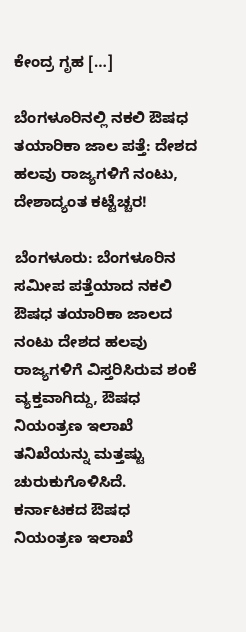ಕೇಂದ್ರ ಗೃಹ […]

ಬೆಂಗಳೂರಿನಲ್ಲಿ ನಕಲಿ ಔಷಧ ತಯಾರಿಕಾ ಜಾಲ ಪತ್ತೆ: ದೇಶದ ಹಲವು ರಾಜ್ಯಗಳಿಗೆ ನಂಟು, ದೇಶಾದ್ಯಂತ ಕಟ್ಟೆಚ್ಚರ!

ಬೆಂಗಳೂರು: ಬೆಂಗಳೂರಿನ ಸಮೀಪ ಪತ್ತೆಯಾದ ನಕಲಿ ಔಷಧ ತಯಾರಿಕಾ ಜಾಲದ ನಂಟು ದೇಶದ ಹಲವು ರಾಜ್ಯಗಳಿಗೆ ವಿಸ್ತರಿಸಿರುವ ಶಂಕೆ ವ್ಯಕ್ತವಾಗಿದ್ದು, ಔಷಧ ನಿಯಂತ್ರಣ ಇಲಾಖೆ ತನಿಖೆಯನ್ನು ಮತ್ತಷ್ಟು ಚುರುಕುಗೊಳಿಸಿದೆ. ಕರ್ನಾಟಕದ ಔಷಧ ನಿಯಂತ್ರಣ ಇಲಾಖೆ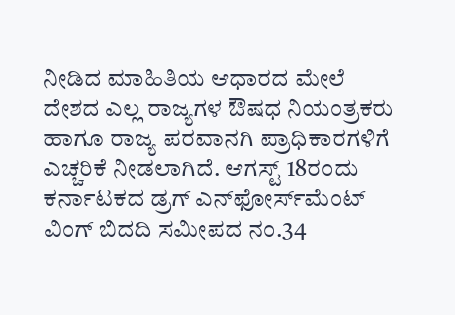ನೀಡಿದ ಮಾಹಿತಿಯ ಆಧಾರದ ಮೇಲೆ ದೇಶದ ಎಲ್ಲ ರಾಜ್ಯಗಳ ಔಷಧ ನಿಯಂತ್ರಕರು ಹಾಗೂ ರಾಜ್ಯ ಪರವಾನಗಿ ಪ್ರಾಧಿಕಾರಗಳಿಗೆ ಎಚ್ಚರಿಕೆ ನೀಡಲಾಗಿದೆ. ಆಗಸ್ಟ್ 18ರಂದು ಕರ್ನಾಟಕದ ಡ್ರಗ್ ಎನ್‌ಫೋರ್ಸ್‌ಮೆಂಟ್ ವಿಂಗ್ ಬಿದದಿ ಸಮೀಪದ ನಂ.34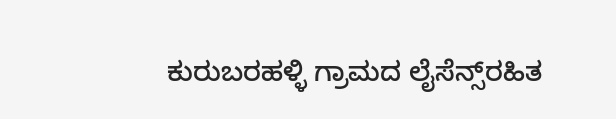ಕುರುಬರಹಳ್ಳಿ ಗ್ರಾಮದ ಲೈಸೆನ್ಸ್‌ರಹಿತ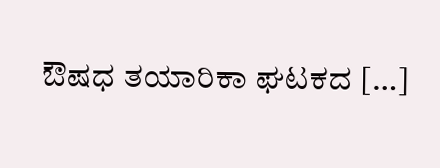ಔಷಧ ತಯಾರಿಕಾ ಘಟಕದ […]